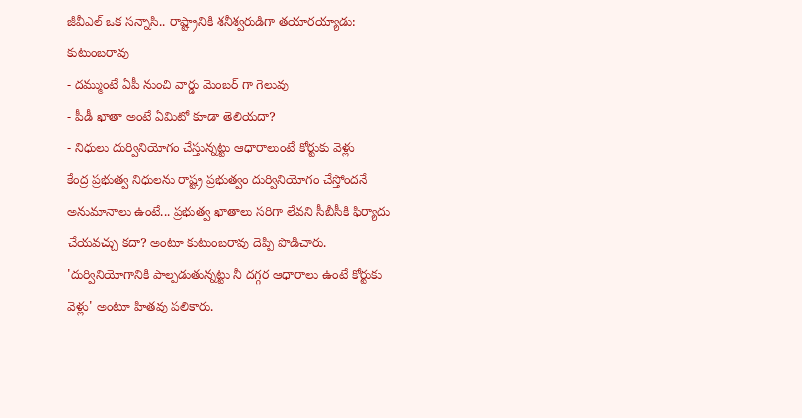జీవీఎల్ ఒక సన్నాసి.. రాష్ట్రానికి శనీశ్వరుడిగా తయారయ్యాడు: కుటుంబరావు
- దమ్ముంటే ఏపీ నుంచి వార్డు మెంబర్ గా గెలువు
- పీడీ ఖాతా అంటే ఏమిటో కూడా తెలియదా?
- నిధులు దుర్వినియోగం చేస్తున్నట్టు ఆధారాలుంటే కోర్టుకు వెళ్లు
కేంద్ర ప్రభుత్వ నిధులను రాష్ట్ర ప్రభుత్వం దుర్వినియోగం చేస్తోందనే అనుమానాలు ఉంటే... ప్రభుత్వ ఖాతాలు సరిగా లేవని సీబీసీకి ఫిర్యాదు చేయవచ్చు కదా? అంటూ కుటుంబరావు దెప్పి పొడిచారు. 'దుర్వినియోగానికి పాల్పడుతున్నట్టు నీ దగ్గర ఆధారాలు ఉంటే కోర్టుకు వెళ్లు' అంటూ హితవు పలికారు.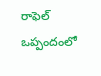రాఫెల్ ఒప్పందంలో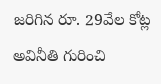జరిగిన రూ. 29వేల కోట్ల అవినీతి గురించి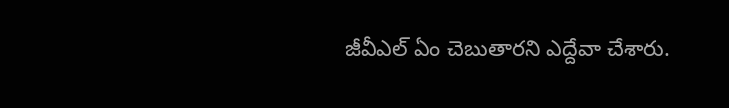జీవీఎల్ ఏం చెబుతారని ఎద్దేవా చేశారు.